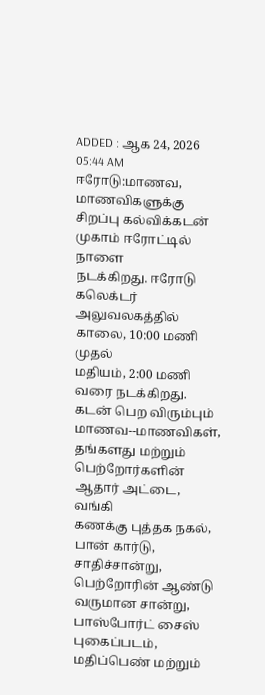ADDED : ஆக 24, 2026 05:44 AM
ஈரோடு:மாணவ,
மாணவிகளுக்கு சிறப்பு கல்விக்கடன் முகாம் ஈரோட்டில் நாளை
நடக்கிறது. ஈரோடு கலெக்டர் அலுவலகத்தில் காலை, 10:00 மணி முதல்
மதியம், 2:00 மணி வரை நடக்கிறது.
கடன் பெற விரும்பும்
மாணவ--மாணவிகள், தங்களது மற்றும் பெற்றோர்களின் ஆதார் அட்டை, வங்கி
கணக்கு புத்தக நகல், பான் கார்டு, சாதிச்சான்று, பெற்றோரின் ஆண்டு
வருமான சான்று, பாஸ்போர்ட் சைஸ் புகைப்படம், மதிப்பெண் மற்றும்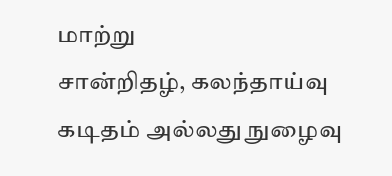மாற்று
சான்றிதழ், கலந்தாய்வு கடிதம் அல்லது நுழைவு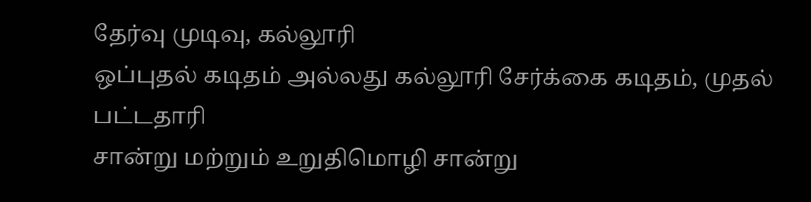தேர்வு முடிவு, கல்லூரி
ஒப்புதல் கடிதம் அல்லது கல்லூரி சேர்க்கை கடிதம், முதல் பட்டதாரி
சான்று மற்றும் உறுதிமொழி சான்று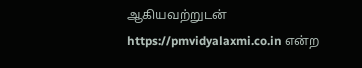ஆகியவற்றுடன்
https://pmvidyalaxmi.co.in என்ற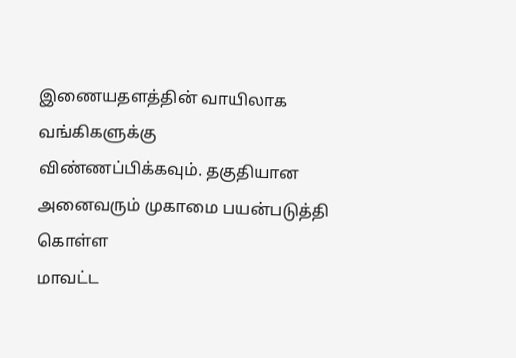இணையதளத்தின் வாயிலாக வங்கிகளுக்கு
விண்ணப்பிக்கவும். தகுதியான அனைவரும் முகாமை பயன்படுத்தி கொள்ள
மாவட்ட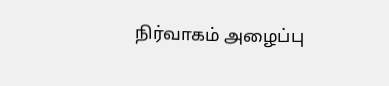நிர்வாகம் அழைப்பு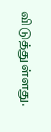விடுத்துள்ளது.